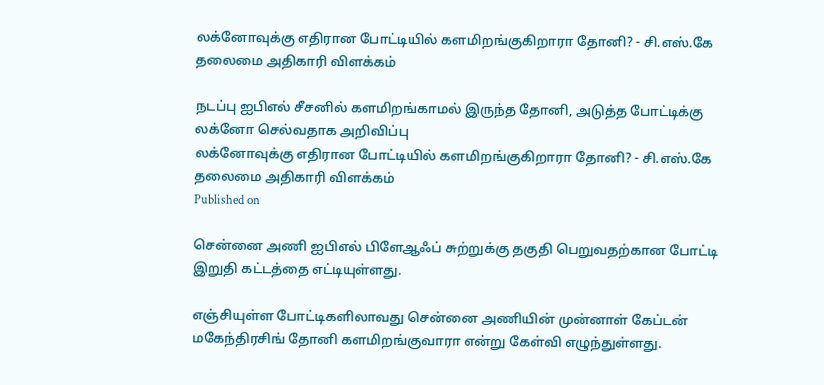லக்னோவுக்கு எதிரான போட்டியில் களமிறங்குகிறாரா தோனி? - சி.எஸ்.கே தலைமை அதிகாரி விளக்கம்

நடப்பு ஐபிஎல் சீசனில் களமிறங்காமல் இருந்த தோனி, அடுத்த போட்டிக்கு லக்னோ செல்வதாக அறிவிப்பு
லக்னோவுக்கு எதிரான போட்டியில் களமிறங்குகிறாரா தோனி? - சி.எஸ்.கே தலைமை அதிகாரி விளக்கம்
Published on

சென்னை அணி ஐபிஎல் பிளேஆஃப் சுற்றுக்கு தகுதி பெறுவதற்கான போட்டி இறுதி கட்டத்தை எட்டியுள்ளது.

எஞ்சியுள்ள போட்டிகளிலாவது சென்னை அணியின் முன்னாள் கேப்டன் மகேந்திரசிங் தோனி களமிறங்குவாரா என்று கேள்வி எழுந்துள்ளது.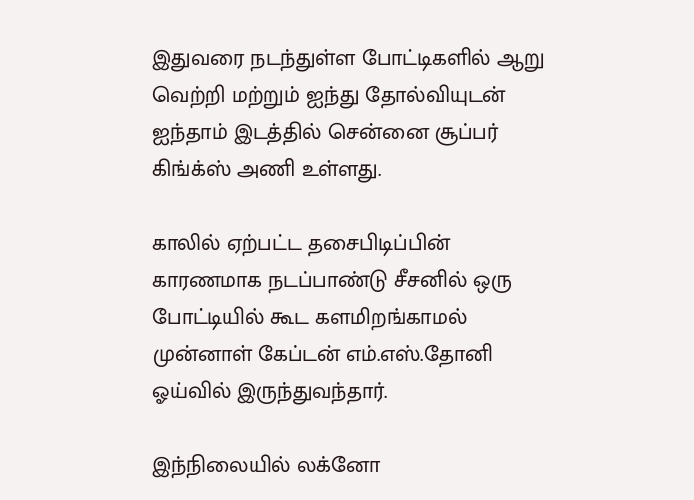இதுவரை நடந்துள்ள போட்டிகளில் ஆறு வெற்றி மற்றும் ஐந்து தோல்வியுடன் ஐந்தாம் இடத்தில் சென்னை சூப்பர் கிங்க்ஸ் அணி உள்ளது.

காலில் ஏற்பட்ட தசைபிடிப்பின் காரணமாக நடப்பாண்டு சீசனில் ஒரு போட்டியில் கூட களமிறங்காமல் முன்னாள் கேப்டன் எம்.எஸ்.தோனி ஓய்வில் இருந்துவந்தார்.

இந்நிலையில் லக்னோ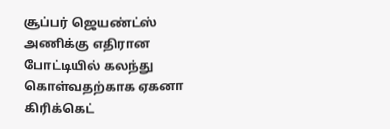சூப்பர் ஜெயண்ட்ஸ் அணிக்கு எதிரான போட்டியில் கலந்து கொள்வதற்காக ஏகனா கிரிக்கெட்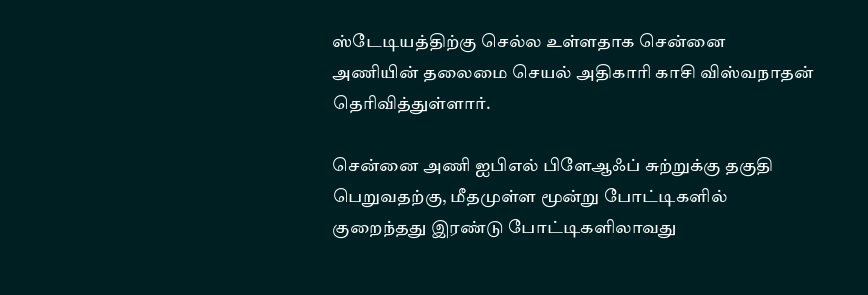ஸ்டேடியத்திற்கு செல்ல உள்ளதாக சென்னை அணியின் தலைமை செயல் அதிகாரி காசி விஸ்வநாதன் தெரிவித்துள்ளார்.

சென்னை அணி ஐபிஎல் பிளேஆஃப் சுற்றுக்கு தகுதி பெறுவதற்கு, மீதமுள்ள மூன்று போட்டிகளில் குறைந்தது இரண்டு போட்டிகளிலாவது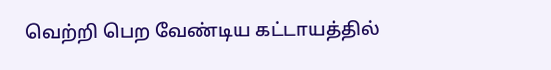வெற்றி பெற வேண்டிய கட்டாயத்தில்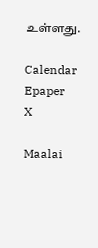உள்ளது.

Calendar Epaper
X

Maalai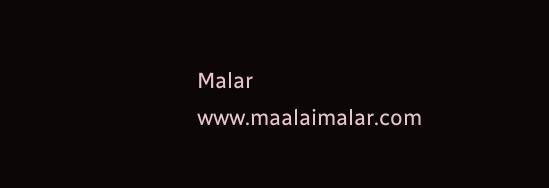Malar
www.maalaimalar.com